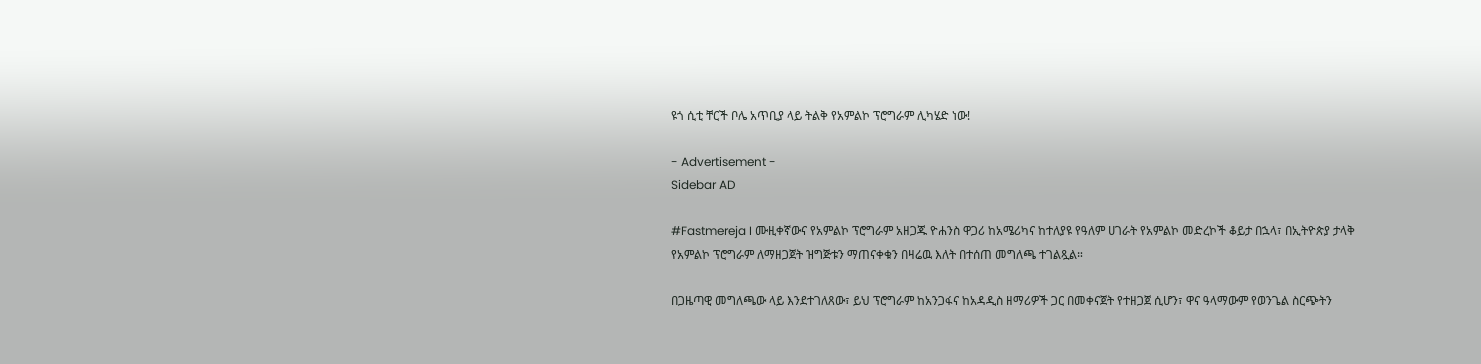ዩጎ ሲቲ ቸርች ቦሌ አጥቢያ ላይ ትልቅ የአምልኮ ፕሮግራም ሊካሄድ ነው!

- Advertisement -
Sidebar AD

#Fastmereja I ሙዚቀኛውና የአምልኮ ፕሮግራም አዘጋጁ ዮሐንስ ዋጋሪ ከአሜሪካና ከተለያዩ የዓለም ሀገራት የአምልኮ መድረኮች ቆይታ በኋላ፣ በኢትዮጵያ ታላቅ የአምልኮ ፕሮግራም ለማዘጋጀት ዝግጅቱን ማጠናቀቁን በዛሬዉ እለት በተሰጠ መግለጫ ተገልጿል።

በጋዜጣዊ መግለጫው ላይ እንደተገለጸው፣ ይህ ፕሮግራም ከአንጋፋና ከአዳዲስ ዘማሪዎች ጋር በመቀናጀት የተዘጋጀ ሲሆን፣ ዋና ዓላማውም የወንጌል ስርጭትን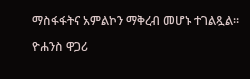ማስፋፋትና አምልኮን ማቅረብ መሆኑ ተገልጿል።

ዮሐንስ ዋጋሪ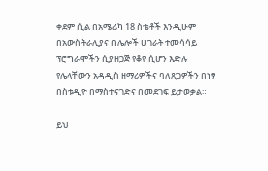ቀደም ሲል በአሜሪካ 18 ስቴቶች እንዲሁም በአውስትራሊያና በሌሎች ሀገራት ተመሳሳይ ፕሮግራሞችን ሲያዘጋጅ የቆየ ሲሆን እድሉ የሌላቸውን አዳዲስ ዘማሪዎችና ባለጸጋዎችን በነፃ በስቱዲዮ በማስተናገድና በመደገፍ ይታወቃል።

ይህ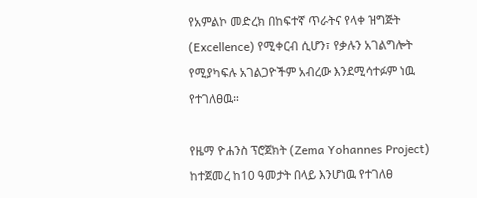የአምልኮ መድረክ በከፍተኛ ጥራትና የላቀ ዝግጅት (Excellence) የሚቀርብ ሲሆን፣ የቃሉን አገልግሎት የሚያካፍሉ አገልጋዮችም አብረው እንደሚሳተፉም ነዉ የተገለፀዉ።

የዜማ ዮሐንስ ፕሮጀክት (Zema Yohannes Project) ከተጀመረ ከ10 ዓመታት በላይ እንሆነዉ የተገለፀ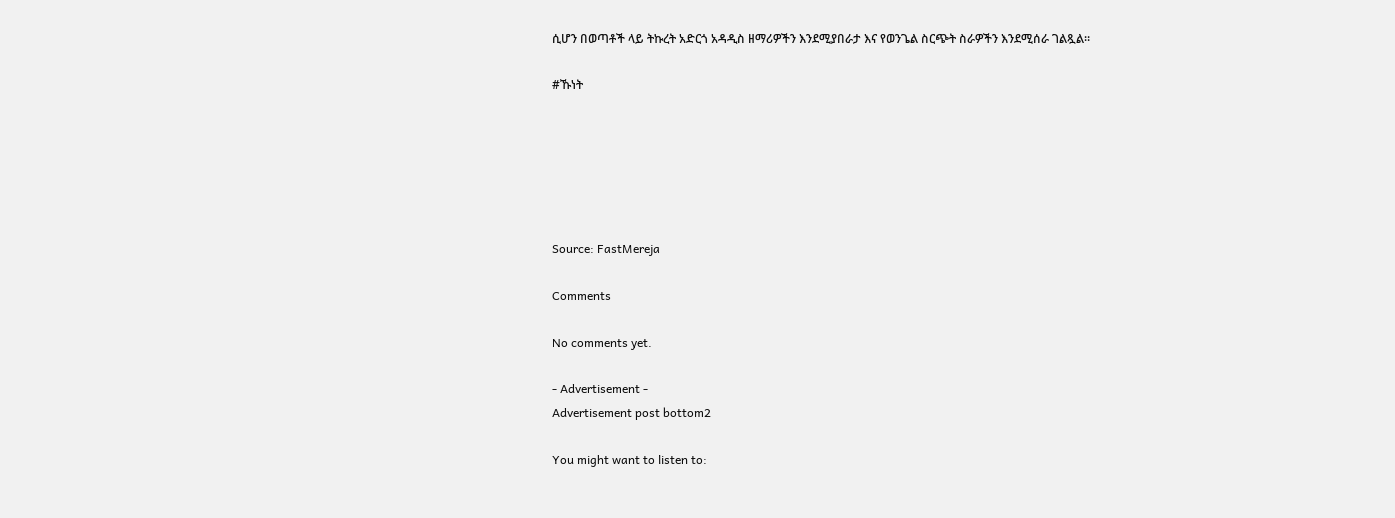ሲሆን በወጣቶች ላይ ትኩረት አድርጎ አዳዲስ ዘማሪዎችን እንደሚያበራታ እና የወንጌል ስርጭት ስራዎችን እንደሚሰራ ገልጿል።

#ኹነት






Source: FastMereja

Comments

No comments yet.

- Advertisement -
Advertisement post bottom2

You might want to listen to: